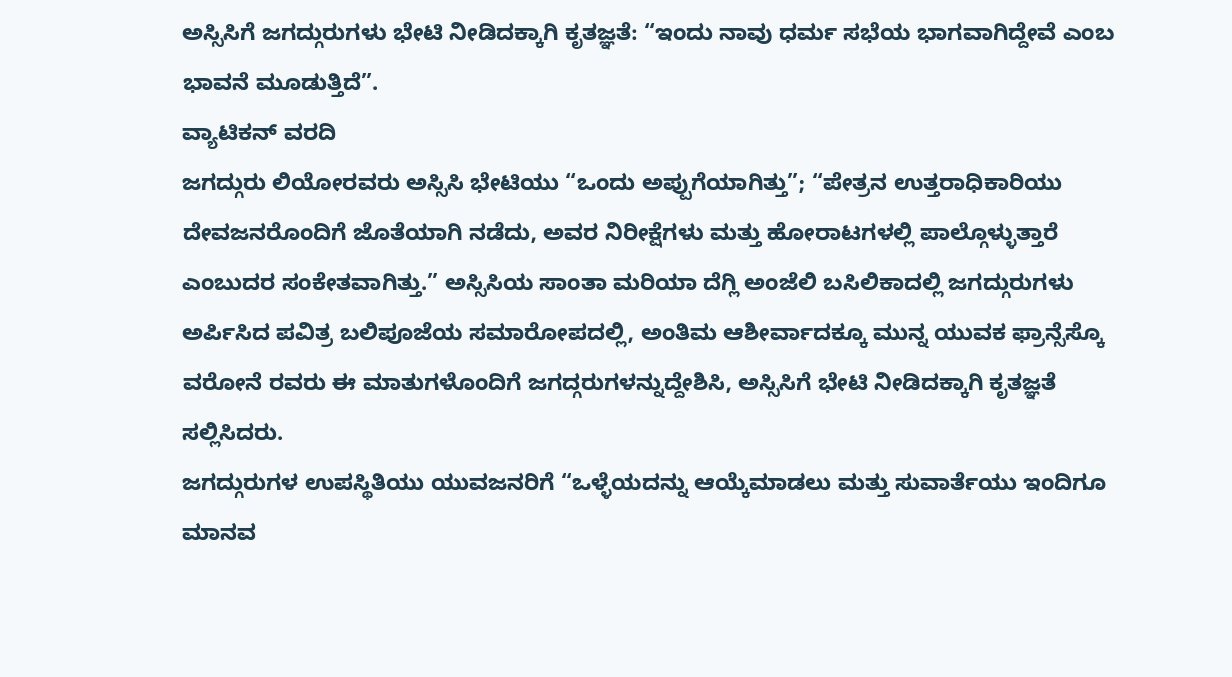ಅಸ್ಸಿಸಿಗೆ ಜಗದ್ಗುರುಗಳು ಭೇಟಿ ನೀಡಿದಕ್ಕಾಗಿ ಕೃತಜ್ಞತೆ: “ಇಂದು ನಾವು ಧರ್ಮ ಸಭೆಯ ಭಾಗವಾಗಿದ್ದೇವೆ ಎಂಬ ಭಾವನೆ ಮೂಡುತ್ತಿದೆ”.
ವ್ಯಾಟಿಕನ್ ವರದಿ
ಜಗದ್ಗುರು ಲಿಯೋರವರು ಅಸ್ಸಿಸಿ ಭೇಟಿಯು “ಒಂದು ಅಪ್ಪುಗೆಯಾಗಿತ್ತು”; “ಪೇತ್ರನ ಉತ್ತರಾಧಿಕಾರಿಯು ದೇವಜನರೊಂದಿಗೆ ಜೊತೆಯಾಗಿ ನಡೆದು, ಅವರ ನಿರೀಕ್ಷೆಗಳು ಮತ್ತು ಹೋರಾಟಗಳಲ್ಲಿ ಪಾಲ್ಗೊಳ್ಳುತ್ತಾರೆ ಎಂಬುದರ ಸಂಕೇತವಾಗಿತ್ತು.” ಅಸ್ಸಿಸಿಯ ಸಾಂತಾ ಮರಿಯಾ ದೆಗ್ಲಿ ಅಂಜೆಲಿ ಬಸಿಲಿಕಾದಲ್ಲಿ ಜಗದ್ಗುರುಗಳು ಅರ್ಪಿಸಿದ ಪವಿತ್ರ ಬಲಿಪೂಜೆಯ ಸಮಾರೋಪದಲ್ಲಿ, ಅಂತಿಮ ಆಶೀರ್ವಾದಕ್ಕೂ ಮುನ್ನ ಯುವಕ ಫ್ರಾನ್ಸೆಸ್ಕೊ ವರೋನೆ ರವರು ಈ ಮಾತುಗಳೊಂದಿಗೆ ಜಗದ್ಗರುಗಳನ್ನುದ್ದೇಶಿಸಿ, ಅಸ್ಸಿಸಿಗೆ ಭೇಟಿ ನೀಡಿದಕ್ಕಾಗಿ ಕೃತಜ್ಞತೆ ಸಲ್ಲಿಸಿದರು.
ಜಗದ್ಗುರುಗಳ ಉಪಸ್ಥಿತಿಯು ಯುವಜನರಿಗೆ “ಒಳ್ಳೆಯದನ್ನು ಆಯ್ಕೆಮಾಡಲು ಮತ್ತು ಸುವಾರ್ತೆಯು ಇಂದಿಗೂ ಮಾನವ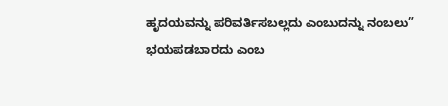ಹೃದಯವನ್ನು ಪರಿವರ್ತಿಸಬಲ್ಲದು ಎಂಬುದನ್ನು ನಂಬಲು” ಭಯಪಡಬಾರದು ಎಂಬ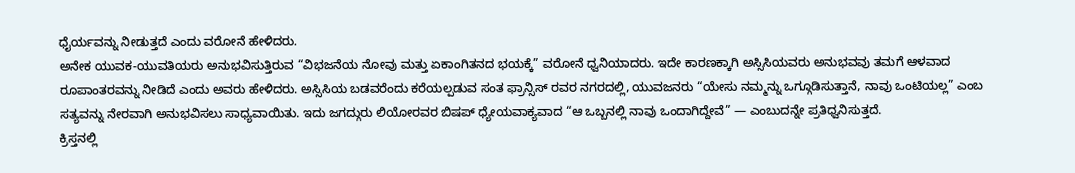ಧೈರ್ಯವನ್ನು ನೀಡುತ್ತದೆ ಎಂದು ವರೋನೆ ಹೇಳಿದರು.
ಅನೇಕ ಯುವಕ-ಯುವತಿಯರು ಅನುಭವಿಸುತ್ತಿರುವ “ವಿಭಜನೆಯ ನೋವು ಮತ್ತು ಏಕಾಂಗಿತನದ ಭಯಕ್ಕೆ” ವರೋನೆ ಧ್ವನಿಯಾದರು. ಇದೇ ಕಾರಣಕ್ಕಾಗಿ ಅಸ್ಸಿಸಿಯವರು ಅನುಭವವು ತಮಗೆ ಆಳವಾದ ರೂಪಾಂತರವನ್ನು ನೀಡಿದೆ ಎಂದು ಅವರು ಹೇಳಿದರು. ಅಸ್ಸಿಸಿಯ ಬಡವರೆಂದು ಕರೆಯಲ್ಪಡುವ ಸಂತ ಫ್ರಾನ್ಸಿಸ್ ರವರ ನಗರದಲ್ಲಿ, ಯುವಜನರು “ಯೇಸು ನಮ್ಮನ್ನು ಒಗ್ಗೂಡಿಸುತ್ತಾನೆ, ನಾವು ಒಂಟಿಯಲ್ಲ” ಎಂಬ ಸತ್ಯವನ್ನು ನೇರವಾಗಿ ಅನುಭವಿಸಲು ಸಾಧ್ಯವಾಯಿತು. ಇದು ಜಗದ್ಗುರು ಲಿಯೋರವರ ಬಿಷಪ್ ಧ್ಯೇಯವಾಕ್ಯವಾದ “ಆ ಒಬ್ಬನಲ್ಲಿ ನಾವು ಒಂದಾಗಿದ್ದೇವೆ” — ಎಂಬುದನ್ನೇ ಪ್ರತಿಧ್ವನಿಸುತ್ತದೆ.
ಕ್ರಿಸ್ತನಲ್ಲಿ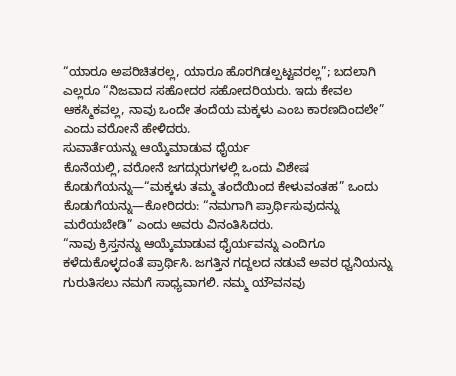“ಯಾರೂ ಅಪರಿಚಿತರಲ್ಲ, ಯಾರೂ ಹೊರಗಿಡಲ್ಪಟ್ಟವರಲ್ಲ”; ಬದಲಾಗಿ ಎಲ್ಲರೂ “ನಿಜವಾದ ಸಹೋದರ ಸಹೋದರಿಯರು. ಇದು ಕೇವಲ ಆಕಸ್ಮಿಕವಲ್ಲ, ನಾವು ಒಂದೇ ತಂದೆಯ ಮಕ್ಕಳು ಎಂಬ ಕಾರಣದಿಂದಲೇ” ಎಂದು ವರೋನೆ ಹೇಳಿದರು.
ಸುವಾರ್ತೆಯನ್ನು ಆಯ್ಕೆಮಾಡುವ ಧೈರ್ಯ
ಕೊನೆಯಲ್ಲಿ, ವರೋನೆ ಜಗದ್ಗುರುಗಳಲ್ಲಿ ಒಂದು ವಿಶೇಷ ಕೊಡುಗೆಯನ್ನು—“ಮಕ್ಕಳು ತಮ್ಮ ತಂದೆಯಿಂದ ಕೇಳುವಂತಹ” ಒಂದು ಕೊಡುಗೆಯನ್ನು—ಕೋರಿದರು: “ನಮಗಾಗಿ ಪ್ರಾರ್ಥಿಸುವುದನ್ನು ಮರೆಯಬೇಡಿ” ಎಂದು ಅವರು ವಿನಂತಿಸಿದರು.
“ನಾವು ಕ್ರಿಸ್ತನನ್ನು ಆಯ್ಕೆಮಾಡುವ ಧೈರ್ಯವನ್ನು ಎಂದಿಗೂ ಕಳೆದುಕೊಳ್ಳದಂತೆ ಪ್ರಾರ್ಥಿಸಿ. ಜಗತ್ತಿನ ಗದ್ದಲದ ನಡುವೆ ಅವರ ಧ್ವನಿಯನ್ನು ಗುರುತಿಸಲು ನಮಗೆ ಸಾಧ್ಯವಾಗಲಿ. ನಮ್ಮ ಯೌವನವು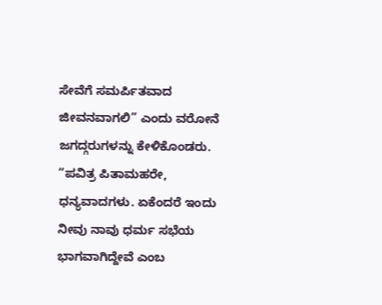ಸೇವೆಗೆ ಸಮರ್ಪಿತವಾದ ಜೀವನವಾಗಲಿ” ಎಂದು ವರೋನೆ ಜಗದ್ಗರುಗಳನ್ನು ಕೇಳಿಕೊಂಡರು.
“ಪವಿತ್ರ ಪಿತಾಮಹರೇ, ಧನ್ಯವಾದಗಳು. ಏಕೆಂದರೆ ಇಂದು ನೀವು ನಾವು ಧರ್ಮ ಸಭೆಯ ಭಾಗವಾಗಿದ್ದೇವೆ ಎಂಬ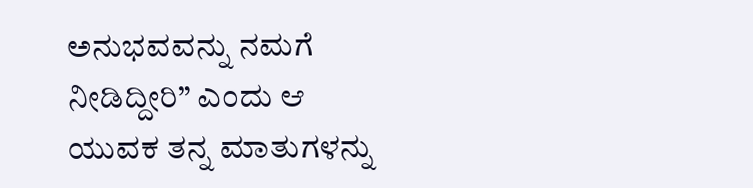ಅನುಭವವನ್ನು ನಮಗೆ ನೀಡಿದ್ದೀರಿ” ಎಂದು ಆ ಯುವಕ ತನ್ನ ಮಾತುಗಳನ್ನು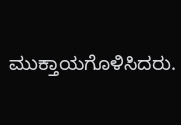ಮುಕ್ತಾಯಗೊಳಿಸಿದರು.